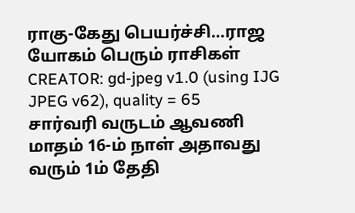ராகு-கேது பெயர்ச்சி…ராஜ யோகம் பெரும் ராசிகள்
CREATOR: gd-jpeg v1.0 (using IJG JPEG v62), quality = 65
சார்வரி வருடம் ஆவணி மாதம் 16-ம் நாள் அதாவது வரும் 1ம் தேதி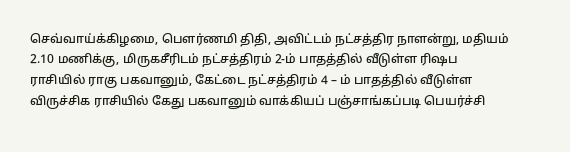செவ்வாய்க்கிழமை, பௌர்ணமி திதி, அவிட்டம் நட்சத்திர நாளன்று, மதியம் 2.10 மணிக்கு, மிருகசீரிடம் நட்சத்திரம் 2-ம் பாதத்தில் வீடுள்ள ரிஷப ராசியில் ராகு பகவானும், கேட்டை நட்சத்திரம் 4 – ம் பாதத்தில் வீடுள்ள விருச்சிக ராசியில் கேது பகவானும் வாக்கியப் பஞ்சாங்கப்படி பெயர்ச்சி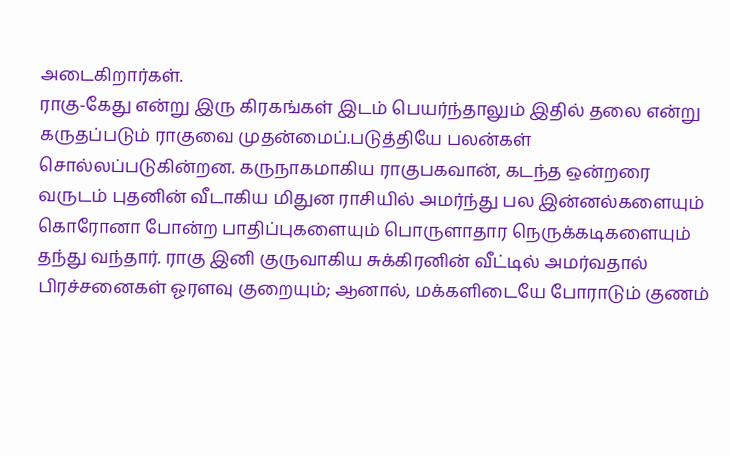அடைகிறார்கள்.
ராகு-கேது என்று இரு கிரகங்கள் இடம் பெயர்ந்தாலும் இதில் தலை என்று கருதப்படும் ராகுவை முதன்மைப்.படுத்தியே பலன்கள் சொல்லப்படுகின்றன. கருநாகமாகிய ராகுபகவான், கடந்த ஒன்றரை வருடம் புதனின் வீடாகிய மிதுன ராசியில் அமர்ந்து பல இன்னல்களையும் கொரோனா போன்ற பாதிப்புகளையும் பொருளாதார நெருக்கடிகளையும் தந்து வந்தார். ராகு இனி குருவாகிய சுக்கிரனின் வீட்டில் அமர்வதால் பிரச்சனைகள் ஓரளவு குறையும்; ஆனால், மக்களிடையே போராடும் குணம்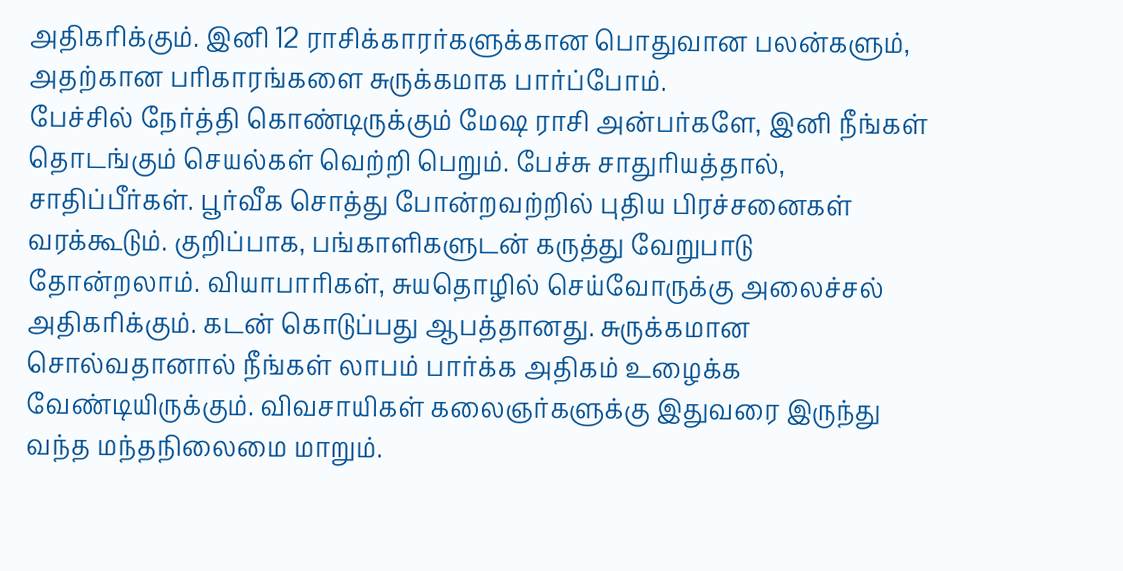அதிகரிக்கும். இனி 12 ராசிக்காரர்களுக்கான பொதுவான பலன்களும், அதற்கான பரிகாரங்களை சுருக்கமாக பார்ப்போம்.
பேச்சில் நேர்த்தி கொண்டிருக்கும் மேஷ ராசி அன்பர்களே, இனி நீங்கள் தொடங்கும் செயல்கள் வெற்றி பெறும். பேச்சு சாதுரியத்தால், சாதிப்பீர்கள். பூர்வீக சொத்து போன்றவற்றில் புதிய பிரச்சனைகள் வரக்கூடும். குறிப்பாக, பங்காளிகளுடன் கருத்து வேறுபாடு தோன்றலாம். வியாபாரிகள், சுயதொழில் செய்வோருக்கு அலைச்சல் அதிகரிக்கும். கடன் கொடுப்பது ஆபத்தானது. சுருக்கமான சொல்வதானால் நீங்கள் லாபம் பார்க்க அதிகம் உழைக்க வேண்டியிருக்கும். விவசாயிகள் கலைஞர்களுக்கு இதுவரை இருந்து வந்த மந்தநிலைமை மாறும்.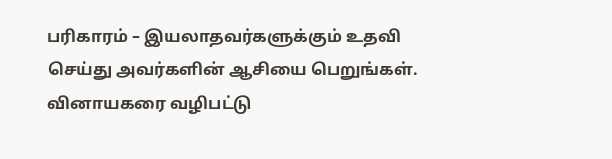பரிகாரம் – இயலாதவர்களுக்கும் உதவி செய்து அவர்களின் ஆசியை பெறுங்கள். வினாயகரை வழிபட்டு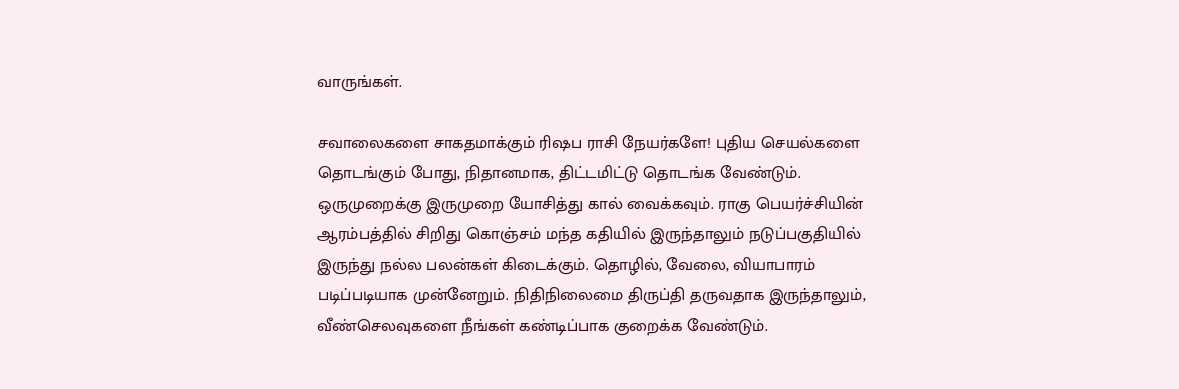வாருங்கள்.

சவாலைகளை சாகதமாக்கும் ரிஷப ராசி நேயர்களே! புதிய செயல்களை தொடங்கும் போது, நிதானமாக, திட்டமிட்டு தொடங்க வேண்டும். ஒருமுறைக்கு இருமுறை யோசித்து கால் வைக்கவும். ராகு பெயர்ச்சியின் ஆரம்பத்தில் சிறிது கொஞ்சம் மந்த கதியில் இருந்தாலும் நடுப்பகுதியில் இருந்து நல்ல பலன்கள் கிடைக்கும். தொழில், வேலை, வியாபாரம் படிப்படியாக முன்னேறும். நிதிநிலைமை திருப்தி தருவதாக இருந்தாலும், வீண்செலவுகளை நீங்கள் கண்டிப்பாக குறைக்க வேண்டும்.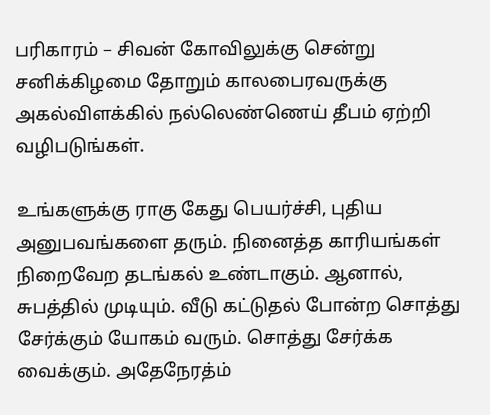பரிகாரம் – சிவன் கோவிலுக்கு சென்று சனிக்கிழமை தோறும் காலபைரவருக்கு அகல்விளக்கில் நல்லெண்ணெய் தீபம் ஏற்றி வழிபடுங்கள்.

உங்களுக்கு ராகு கேது பெயர்ச்சி, புதிய அனுபவங்களை தரும். நினைத்த காரியங்கள் நிறைவேற தடங்கல் உண்டாகும். ஆனால், சுபத்தில் முடியும். வீடு கட்டுதல் போன்ற சொத்து சேர்க்கும் யோகம் வரும். சொத்து சேர்க்க வைக்கும். அதேநேரத்ம்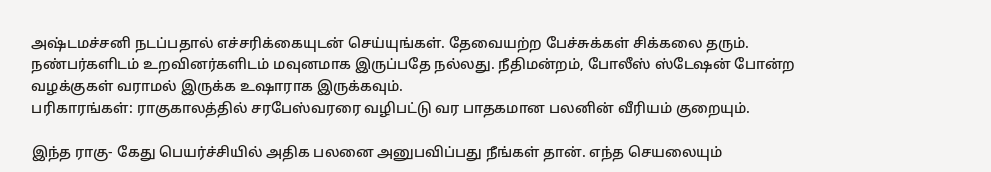அஷ்டமச்சனி நடப்பதால் எச்சரிக்கையுடன் செய்யுங்கள். தேவையற்ற பேச்சுக்கள் சிக்கலை தரும். நண்பர்களிடம் உறவினர்களிடம் மவுனமாக இருப்பதே நல்லது. நீதிமன்றம், போலீஸ் ஸ்டேஷன் போன்ற வழக்குகள் வராமல் இருக்க உஷாராக இருக்கவும்.
பரிகாரங்கள்: ராகுகாலத்தில் சரபேஸ்வரரை வழிபட்டு வர பாதகமான பலனின் வீரியம் குறையும்.

இந்த ராகு- கேது பெயர்ச்சியில் அதிக பலனை அனுபவிப்பது நீங்கள் தான். எந்த செயலையும்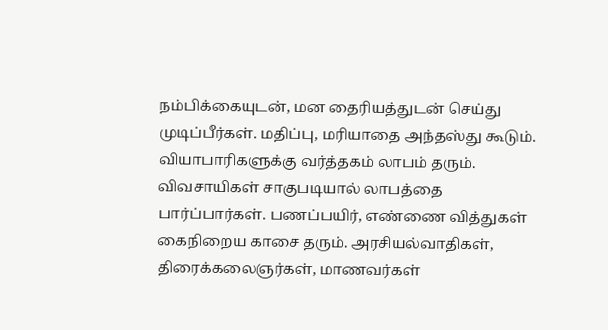நம்பிக்கையுடன், மன தைரியத்துடன் செய்து முடிப்பீர்கள். மதிப்பு, மரியாதை அந்தஸ்து கூடும். வியாபாரிகளுக்கு வர்த்தகம் லாபம் தரும். விவசாயிகள் சாகுபடியால் லாபத்தை பார்ப்பார்கள். பணப்பயிர், எண்ணை வித்துகள் கைநிறைய காசை தரும். அரசியல்வாதிகள், திரைக்கலைஞர்கள், மாணவர்கள்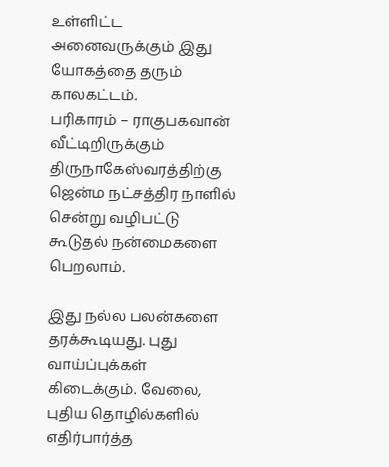உள்ளிட்ட அனைவருக்கும் இது யோகத்தை தரும் காலகட்டம்.
பரிகாரம் – ராகுபகவான் வீட்டிறிருக்கும் திருநாகேஸ்வரத்திற்கு ஜென்ம நட்சத்திர நாளில் சென்று வழிபட்டு கூடுதல் நன்மைகளை பெறலாம்.

இது நல்ல பலன்களை தரக்கூடியது. புது வாய்ப்புக்கள் கிடைக்கும். வேலை, புதிய தொழில்களில் எதிர்பார்த்த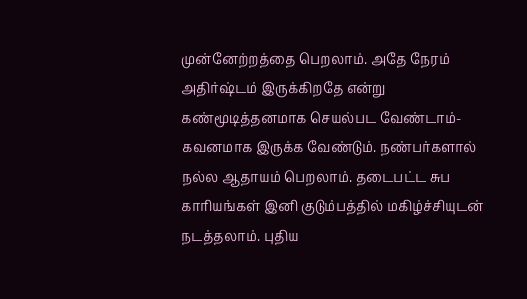முன்னேற்றத்தை பெறலாம். அதே நேரம் அதிர்ஷ்டம் இருக்கிறதே என்று கண்மூடித்தனமாக செயல்பட வேண்டாம்- கவனமாக இருக்க வேண்டும். நண்பர்களால் நல்ல ஆதாயம் பெறலாம். தடைபட்ட சுப காரியங்கள் இனி குடும்பத்தில் மகிழ்ச்சியுடன் நடத்தலாம். புதிய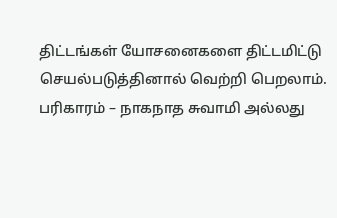திட்டங்கள் யோசனைகளை திட்டமிட்டு செயல்படுத்தினால் வெற்றி பெறலாம்.
பரிகாரம் – நாகநாத சுவாமி அல்லது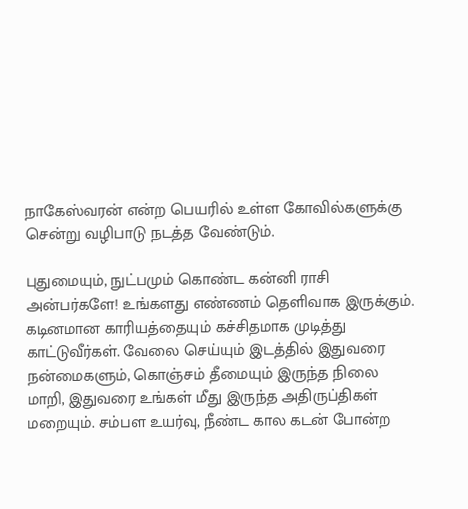நாகேஸ்வரன் என்ற பெயரில் உள்ள கோவில்களுக்கு சென்று வழிபாடு நடத்த வேண்டும்.

புதுமையும், நுட்பமும் கொண்ட கன்னி ராசி அன்பர்களே! உங்களது எண்ணம் தெளிவாக இருக்கும். கடினமான காரியத்தையும் கச்சிதமாக முடித்து காட்டுவீர்கள். வேலை செய்யும் இடத்தில் இதுவரை நன்மைகளும், கொஞ்சம் தீமையும் இருந்த நிலை மாறி, இதுவரை உங்கள் மீது இருந்த அதிருப்திகள் மறையும். சம்பள உயர்வு, நீண்ட கால கடன் போன்ற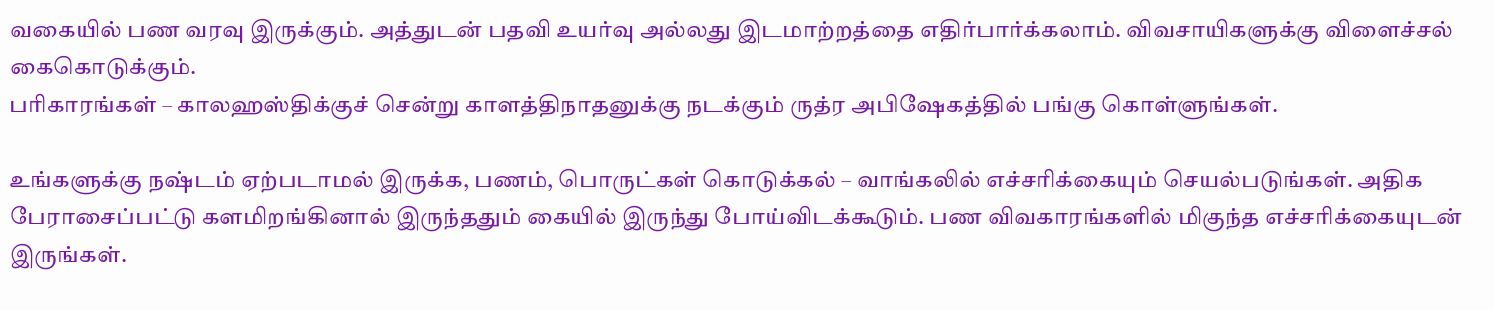வகையில் பண வரவு இருக்கும். அத்துடன் பதவி உயர்வு அல்லது இடமாற்றத்தை எதிர்பார்க்கலாம். விவசாயிகளுக்கு விளைச்சல் கைகொடுக்கும்.
பரிகாரங்கள் – காலஹஸ்திக்குச் சென்று காளத்திநாதனுக்கு நடக்கும் ருத்ர அபிஷேகத்தில் பங்கு கொள்ளுங்கள்.

உங்களுக்கு நஷ்டம் ஏற்படாமல் இருக்க, பணம், பொருட்கள் கொடுக்கல் – வாங்கலில் எச்சரிக்கையும் செயல்படுங்கள். அதிக பேராசைப்பட்டு களமிறங்கினால் இருந்ததும் கையில் இருந்து போய்விடக்கூடும். பண விவகாரங்களில் மிகுந்த எச்சரிக்கையுடன் இருங்கள்.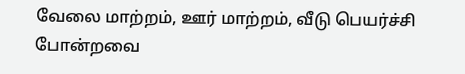வேலை மாற்றம், ஊர் மாற்றம், வீடு பெயர்ச்சி போன்றவை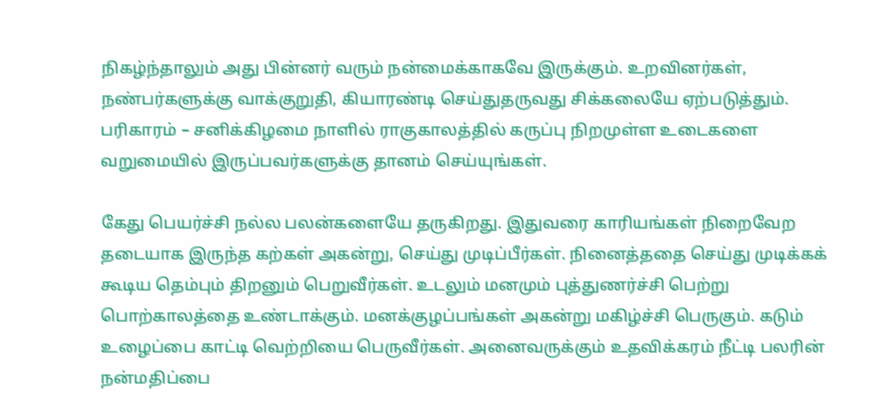நிகழ்ந்தாலும் அது பின்னர் வரும் நன்மைக்காகவே இருக்கும். உறவினர்கள், நண்பர்களுக்கு வாக்குறுதி, கியாரண்டி செய்துதருவது சிக்கலையே ஏற்படுத்தும்.
பரிகாரம் – சனிக்கிழமை நாளில் ராகுகாலத்தில் கருப்பு நிறமுள்ள உடைகளை வறுமையில் இருப்பவர்களுக்கு தானம் செய்யுங்கள்.

கேது பெயர்ச்சி நல்ல பலன்களையே தருகிறது. இதுவரை காரியங்கள் நிறைவேற தடையாக இருந்த கற்கள் அகன்று, செய்து முடிப்பீர்கள். நினைத்ததை செய்து முடிக்கக் கூடிய தெம்பும் திறனும் பெறுவீர்கள். உடலும் மனமும் புத்துணர்ச்சி பெற்று பொற்காலத்தை உண்டாக்கும். மனக்குழப்பங்கள் அகன்று மகிழ்ச்சி பெருகும். கடும் உழைப்பை காட்டி வெற்றியை பெருவீர்கள். அனைவருக்கும் உதவிக்கரம் நீட்டி பலரின் நன்மதிப்பை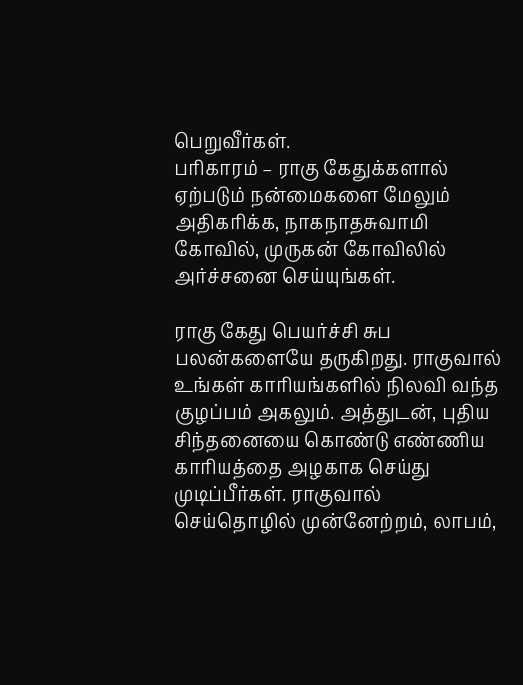பெறுவீர்கள்.
பரிகாரம் – ராகு கேதுக்களால் ஏற்படும் நன்மைகளை மேலும் அதிகரிக்க, நாகநாதசுவாமி கோவில், முருகன் கோவிலில் அர்ச்சனை செய்யுங்கள்.

ராகு கேது பெயர்ச்சி சுப பலன்களையே தருகிறது. ராகுவால் உங்கள் காரியங்களில் நிலவி வந்த குழப்பம் அகலும். அத்துடன், புதிய சிந்தனையை கொண்டு எண்ணிய காரியத்தை அழகாக செய்து முடிப்பீர்கள். ராகுவால் செய்தொழில் முன்னேற்றம், லாபம்,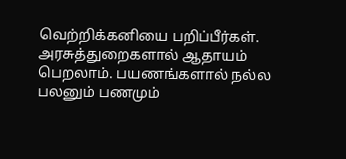வெற்றிக்கனியை பறிப்பீர்கள். அரசுத்துறைகளால் ஆதாயம் பெறலாம். பயணங்களால் நல்ல பலனும் பணமும்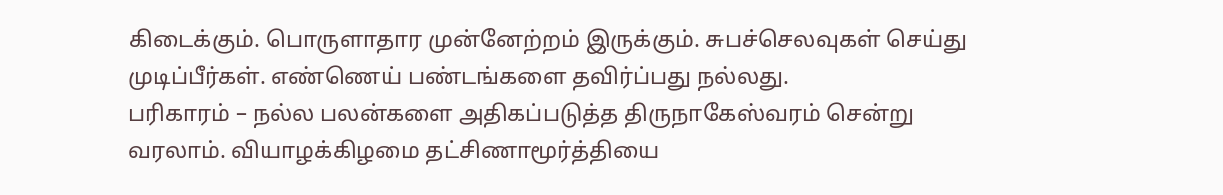கிடைக்கும். பொருளாதார முன்னேற்றம் இருக்கும். சுபச்செலவுகள் செய்து முடிப்பீர்கள். எண்ணெய் பண்டங்களை தவிர்ப்பது நல்லது.
பரிகாரம் – நல்ல பலன்களை அதிகப்படுத்த திருநாகேஸ்வரம் சென்று வரலாம். வியாழக்கிழமை தட்சிணாமூர்த்தியை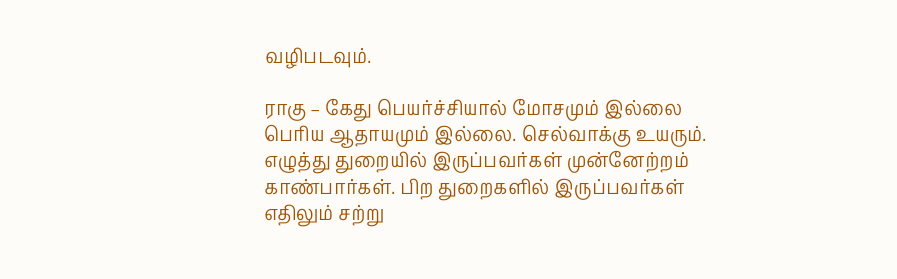வழிபடவும்.

ராகு – கேது பெயர்ச்சியால் மோசமும் இல்லை பெரிய ஆதாயமும் இல்லை. செல்வாக்கு உயரும். எழுத்து துறையில் இருப்பவர்கள் முன்னேற்றம் காண்பார்கள். பிற துறைகளில் இருப்பவர்கள் எதிலும் சற்று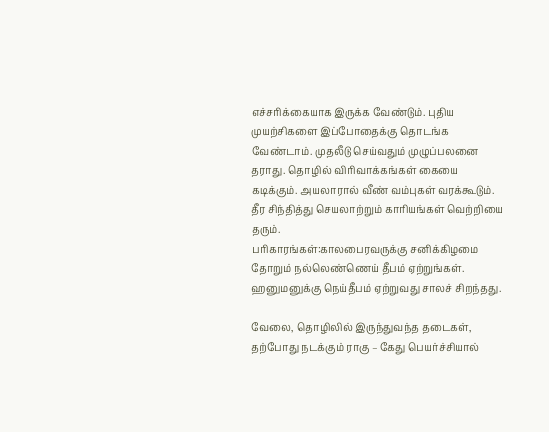எச்சரிக்கையாக இருக்க வேண்டும். புதிய முயற்சிகளை இப்போதைக்கு தொடங்க வேண்டாம். முதலீடு செய்வதும் முழுப்பலனை தராது. தொழில் விரிவாக்கங்கள் கையை கடிக்கும். அயலாரால் வீண் வம்புகள் வரக்கூடும். தீர சிந்தித்து செயலாற்றும் காரியங்கள் வெற்றியை தரும்.
பரிகாரங்கள்:காலபைரவருக்கு சனிக்கிழமை தோறும் நல்லெண்ணெய் தீபம் ஏற்றுங்கள். ஹனுமனுக்கு நெய்தீபம் ஏற்றுவது சாலச் சிறந்தது.

வேலை, தொழிலில் இருந்துவந்த தடைகள், தற்போது நடக்கும் ராகு – கேது பெயர்ச்சியால்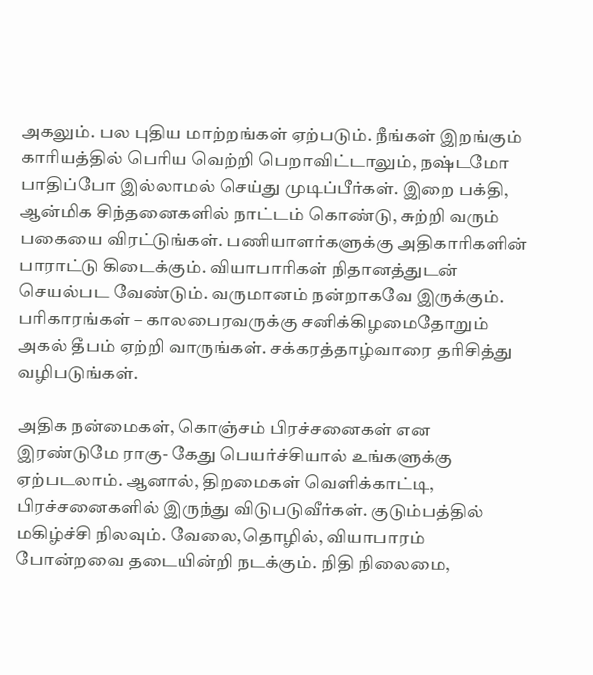அகலும். பல புதிய மாற்றங்கள் ஏற்படும். நீங்கள் இறங்கும் காரியத்தில் பெரிய வெற்றி பெறாவிட்டாலும், நஷ்டமோ பாதிப்போ இல்லாமல் செய்து முடிப்பீர்கள். இறை பக்தி, ஆன்மிக சிந்தனைகளில் நாட்டம் கொண்டு, சுற்றி வரும் பகையை விரட்டுங்கள். பணியாளர்களுக்கு அதிகாரிகளின் பாராட்டு கிடைக்கும். வியாபாரிகள் நிதானத்துடன் செயல்பட வேண்டும். வருமானம் நன்றாகவே இருக்கும்.
பரிகாரங்கள் – காலபைரவருக்கு சனிக்கிழமைதோறும் அகல் தீபம் ஏற்றி வாருங்கள். சக்கரத்தாழ்வாரை தரிசித்து வழிபடுங்கள்.

அதிக நன்மைகள், கொஞ்சம் பிரச்சனைகள் என இரண்டுமே ராகு- கேது பெயர்ச்சியால் உங்களுக்கு ஏற்படலாம். ஆனால், திறமைகள் வெளிக்காட்டி, பிரச்சனைகளில் இருந்து விடுபடுவீர்கள். குடும்பத்தில் மகிழ்ச்சி நிலவும். வேலை,தொழில், வியாபாரம் போன்றவை தடையின்றி நடக்கும். நிதி நிலைமை,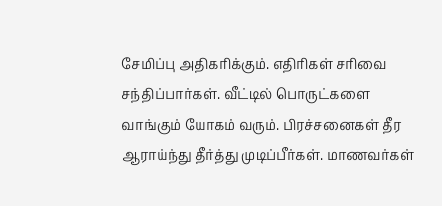சேமிப்பு அதிகரிக்கும். எதிரிகள் சரிவை சந்திப்பார்கள். வீட்டில் பொருட்களை வாங்கும் யோகம் வரும். பிரச்சனைகள் தீர ஆராய்ந்து தீர்த்து முடிப்பீர்கள். மாணவர்கள்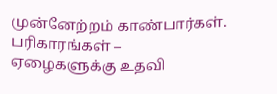முன்னேற்றம் காண்பார்கள்.
பரிகாரங்கள் – ஏழைகளுக்கு உதவி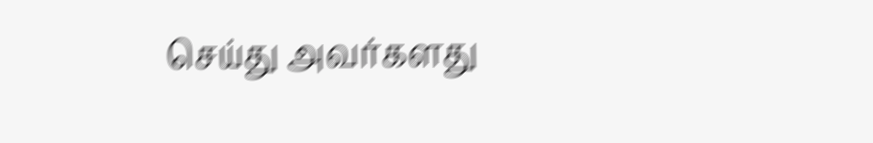செய்து அவர்களது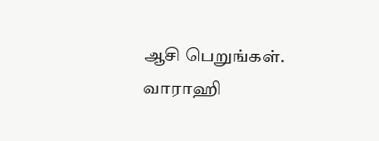ஆசி பெறுங்கள். வாராஹி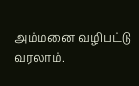அம்மனை வழிபட்டு வரலாம்.